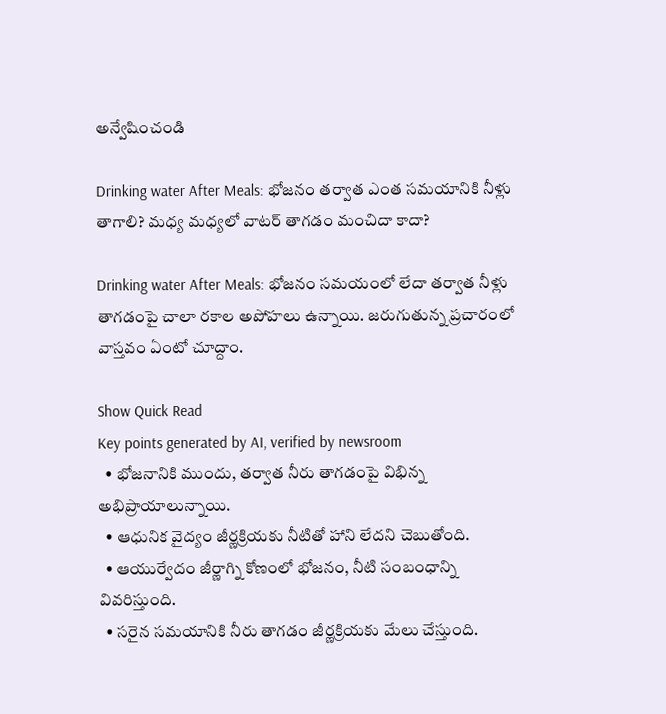అన్వేషించండి

Drinking water After Meals: భోజనం తర్వాత ఎంత సమయానికి నీళ్లు తాగాలి? మధ్య మధ్యలో వాటర్ తాగడం మంచిదా కాదా?

Drinking water After Meals: భోజనం సమయంలో లేదా తర్వాత నీళ్లు తాగడంపై చాలా రకాల అపోహలు ఉన్నాయి. జరుగుతున్న ప్రచారంలో వాస్తవం ఏంటో చూద్దాం.

Show Quick Read
Key points generated by AI, verified by newsroom
  • భోజనానికి ముందు, తర్వాత నీరు తాగడంపై విభిన్న అభిప్రాయాలున్నాయి.
  • ఆధునిక వైద్యం జీర్ణక్రియకు నీటితో హాని లేదని చెబుతోంది.
  • ఆయుర్వేదం జీర్ణాగ్ని కోణంలో భోజనం, నీటి సంబంధాన్ని వివరిస్తుంది.
  • సరైన సమయానికి నీరు తాగడం జీర్ణక్రియకు మేలు చేస్తుంది.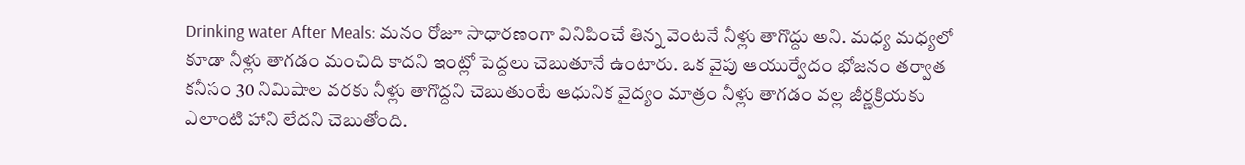Drinking water After Meals: మనం రోజూ సాధారణంగా వినిపించే తిన్న వెంటనే నీళ్లు తాగొద్దు అని. మధ్య మధ్యలో కూడా నీళ్లు తాగడం మంచిది కాదని ఇంట్లో పెద్దలు చెబుతూనే ఉంటారు. ఒక వైపు ఆయుర్వేదం భోజనం తర్వాత కనీసం 30 నిమిషాల వరకు నీళ్లు తాగొద్దని చెబుతుంటే ఆధునిక వైద్యం మాత్రం నీళ్లు తాగడం వల్ల జీర్ణక్రియకు ఎలాంటి హాని లేదని చెబుతోంది.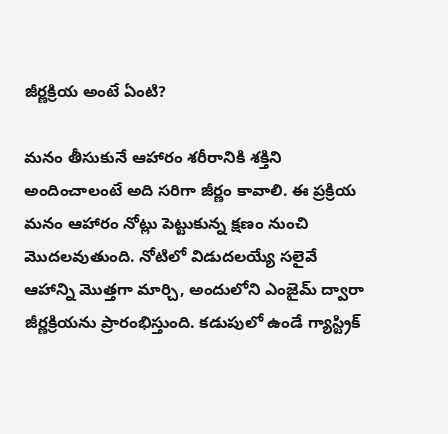జీర్ణక్రియ అంటే ఏంటి?

మనం తీసుకునే ఆహారం శరీరానికి శక్తిని అందించాలంటే అది సరిగా జీర్ణం కావాలి. ఈ ప్రక్రియ మనం ఆహారం నోట్లు పెట్టుకున్న క్షణం నుంచి మొదలవుతుంది. నోటిలో విడుదలయ్యే సలైవే ఆహాన్ని మొత్తగా మార్చి, అందులోని ఎంజైమ్‌ ద్వారా జీర్ణక్రియను ప్రారంభిస్తుంది. కడుపులో ఉండే గ్యాస్ట్రిక్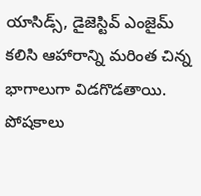యాసిడ్స్‌, డైజెస్టివ్ ఎంజైమ్‌ కలిసి ఆహారాన్ని మరింత చిన్న భాగాలుగా విడగొడతాయి. పోషకాలు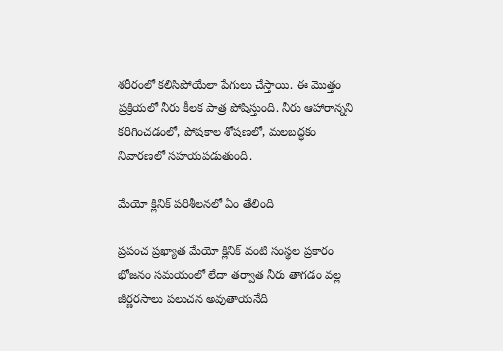శరీరంలో కలిసిపోయేలా పేగులు చేస్తాయి. ఈ మొత్తం ప్రక్రియలో నీరు కీలక పాత్ర పోషిస్తుంది. నీరు ఆహారాన్నని కరిగించడంలో, పోషకాల శోషణలో, మలబద్ధకం నివారణలో సహయపడుతుంది.

మేయో క్లినిక్ పరిశీలనలో ఏం తేలింది

ప్రపంచ ప్రఖ్యాత మేయో క్లినిక్‌ వంటి సంస్థల ప్రకారం భోజనం సమయంలో లేదా తర్వాత నీరు తాగడం వల్ల జీర్ణరసాలు పలుచన అవుతాయనేది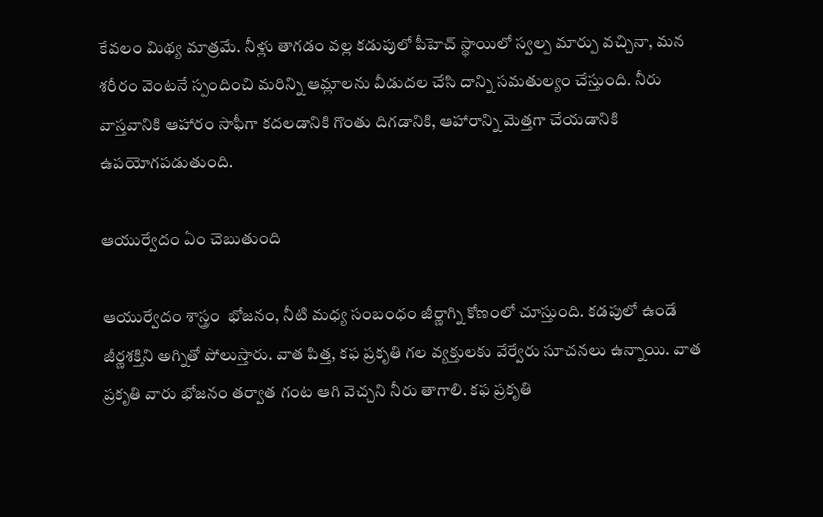కేవలం మిథ్య మాత్రమే. నీళ్లు తాగడం వల్ల కడుపులో పీహెచ్ స్థాయిలో స్వల్ప మార్పు వచ్చినా, మన శరీరం వెంటనే స్పందించి మరిన్ని ఆమ్లాలను వీడుదల చేసి దాన్ని సమతుల్యం చేస్తుంది. నీరు వాస్తవానికి ఆహారం సాఫీగా కదలడానికి గొంతు దిగడానికి, ఆహారాన్ని మెత్తగా చేయడానికి ఉపయోగపడుతుంది.

ఆయుర్వేదం ఏం చెబుతుంది

ఆయుర్వేదం శాస్త్రం  భోజనం, నీటి మధ్య సంబంధం జీర్ణాగ్ని కోణంలో చూస్తుంది. కడపులో ఉండే జీర్ణశక్తిని అగ్నితో పోలుస్తారు. వాత పిత్త, కఫ ప్రకృతి గల వ్యక్తులకు వేర్వేరు సూచనలు ఉన్నాయి. వాత ప్రకృతి వారు భోజనం తర్వాత గంట ఆగి వెచ్చని నీరు తాగాలి. కఫ ప్రకృతి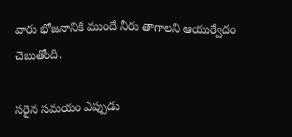వారు భోజనానికి ముందే నీరు తాగాలని ఆయుర్వేదం చెబుతోంది.

సరైన సమయం ఎప్పుడు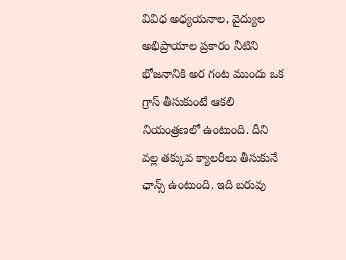వివిధ అధ్యయనాల, వైద్యుల అభిప్రాయాల ప్రకారం నీటిని భోజనానికి అర గంట ముందు ఒక గ్రాస్ తీసుకుంటే ఆకలి నియంత్రణలో ఉంటుంది. దీని వల్ల తక్కువ క్యాలరీలు తీసుకునే ఛాన్స్ ఉంటుంది. ఇది బరువు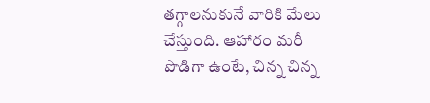తగ్గాలనుకునే వారికి మేలు చేస్తుంది. ఆహారం మరీ పొడిగా ఉంటే, చిన్న చిన్న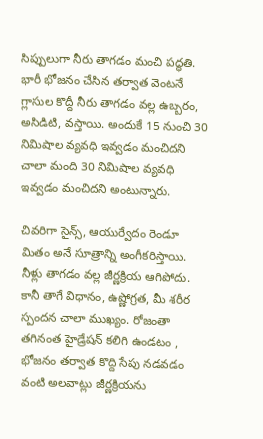సిప్పులుగా నీరు తాగడం మంచి పద్ధతి. భారీ భోజనం చేసిన తర్వాత వెంటనే గ్లాసుల కొద్దీ నీరు తాగడం వల్ల ఉబ్బరం, అసిడిటి, వస్తాయి. అందుకే 15 నుంచి 30 నిమిషాల వ్యవధి ఇవ్వడం మంచిదని చాలా మంది 30 నిమిషాల వ్యవధి ఇవ్వడం మంచిదని అంటున్నారు.

చివరిగా సైన్స్, ఆయుర్వేదం రెండూ మితం అనే సూత్రాన్ని అంగీకరిస్తాయి. నీళ్లు తాగడం వల్ల జీర్ణక్రియ ఆగిపోదు. కానీ తాగే విధానం, ఉష్ణోగ్రత, మీ శరీర స్పందన చాలా ముఖ్యం. రోజంతా తగినంత హైడ్రేషన్ కలిగి ఉండటం , భోజనం తర్వాత కొద్ది సేపు నడవడం వంటి అలవాట్లు జీర్ణక్రియను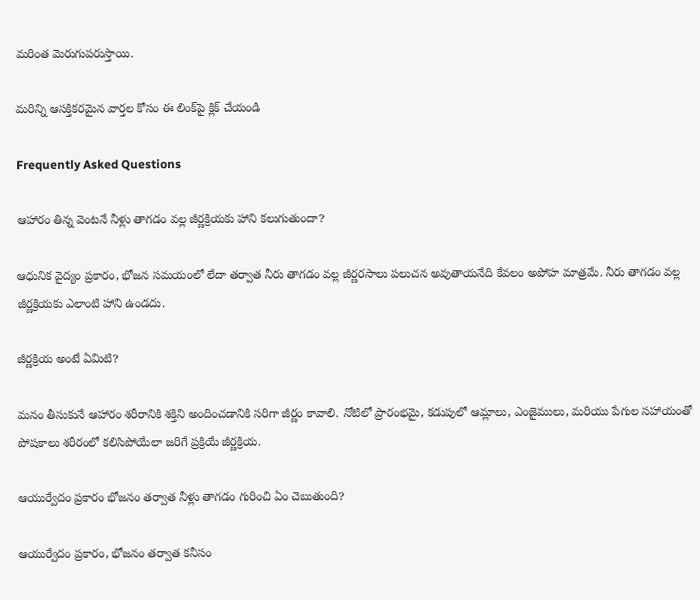మరింత మెరుగుపరుస్తాయి.

మరిన్ని ఆసక్తికరమైన వార్తల కోసం ఈ లింక్‌పై క్లిక్ చేయండి

Frequently Asked Questions

ఆహారం తిన్న వెంటనే నీళ్లు తాగడం వల్ల జీర్ణక్రియకు హాని కలుగుతుందా?

ఆధునిక వైద్యం ప్రకారం, భోజన సమయంలో లేదా తర్వాత నీరు తాగడం వల్ల జీర్ణరసాలు పలుచన అవుతాయనేది కేవలం అపోహ మాత్రమే. నీరు తాగడం వల్ల జీర్ణక్రియకు ఎలాంటి హాని ఉండదు.

జీర్ణక్రియ అంటే ఏమిటి?

మనం తీసుకునే ఆహారం శరీరానికి శక్తిని అందించడానికి సరిగా జీర్ణం కావాలి. నోటిలో ప్రారంభమై, కడుపులో ఆమ్లాలు, ఎంజైములు, మరియు పేగుల సహాయంతో పోషకాలు శరీరంలో కలిసిపోయేలా జరిగే ప్రక్రియే జీర్ణక్రియ.

ఆయుర్వేదం ప్రకారం భోజనం తర్వాత నీళ్లు తాగడం గురించి ఏం చెబుతుంది?

ఆయుర్వేదం ప్రకారం, భోజనం తర్వాత కనీసం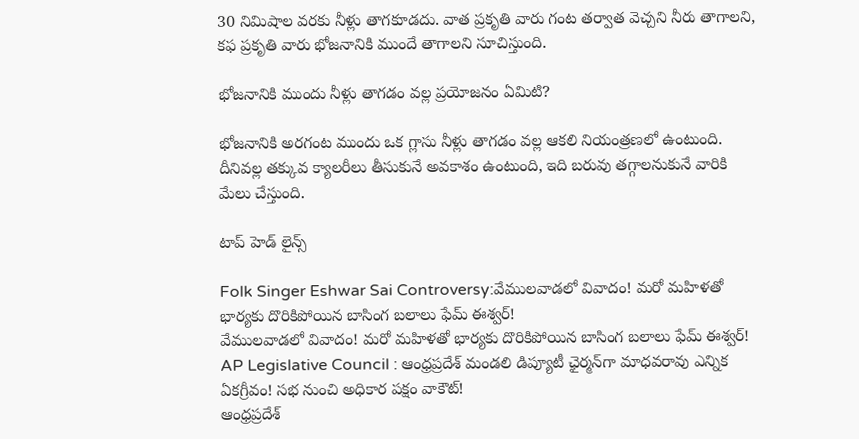30 నిమిషాల వరకు నీళ్లు తాగకూడదు. వాత ప్రకృతి వారు గంట తర్వాత వెచ్చని నీరు తాగాలని, కఫ ప్రకృతి వారు భోజనానికి ముందే తాగాలని సూచిస్తుంది.

భోజనానికి ముందు నీళ్లు తాగడం వల్ల ప్రయోజనం ఏమిటి?

భోజనానికి అరగంట ముందు ఒక గ్లాసు నీళ్లు తాగడం వల్ల ఆకలి నియంత్రణలో ఉంటుంది. దీనివల్ల తక్కువ క్యాలరీలు తీసుకునే అవకాశం ఉంటుంది, ఇది బరువు తగ్గాలనుకునే వారికి మేలు చేస్తుంది.

టాప్ హెడ్ లైన్స్

Folk Singer Eshwar Sai Controversy:వేములవాడలో వివాదం! మరో మహిళతో భార్యకు దొరికిపోయిన బాసింగ బలాలు ఫేమ్‌ ఈశ్వర్‌!
వేములవాడలో వివాదం! మరో మహిళతో భార్యకు దొరికిపోయిన బాసింగ బలాలు ఫేమ్‌ ఈశ్వర్‌!
AP Legislative Council : ఆంధ్రప్రదేశ్‌ మండలి డిప్యూటీ ఛైర్మన్‌గా మాధవరావు ఎన్నిక ఏకగ్రీవం! సభ నుంచి అధికార పక్షం వాకౌట్‌!
ఆంధ్రప్రదేశ్‌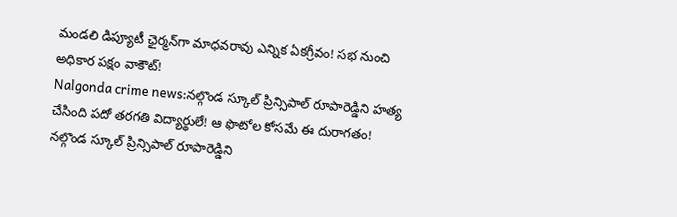మండలి డిప్యూటీ ఛైర్మన్‌గా మాధవరావు ఎన్నిక ఏకగ్రీవం! సభ నుంచి అధికార పక్షం వాకౌట్‌!
Nalgonda crime news:నల్గొండ స్కూల్ ప్రిన్సిపాల్ రూపారెడ్డిని హత్య చేసింది పదో తరగతి విద్యార్థులే! ఆ ఫొటోల కోసమే ఈ దురాగతం!
నల్గొండ స్కూల్ ప్రిన్సిపాల్ రూపారెడ్డిని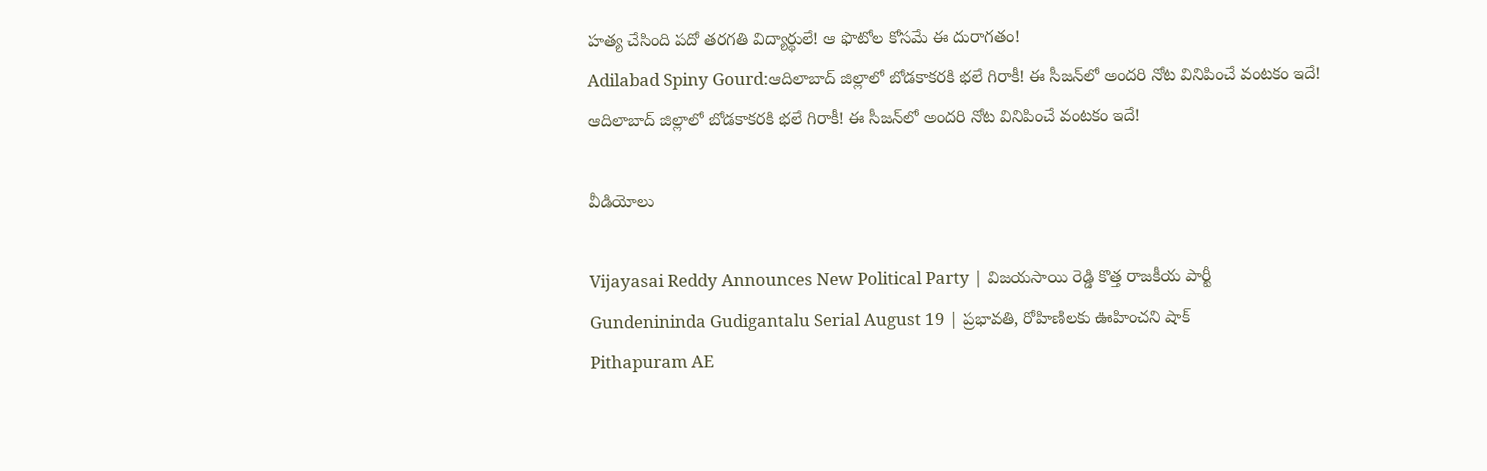హత్య చేసింది పదో తరగతి విద్యార్థులే! ఆ ఫొటోల కోసమే ఈ దురాగతం!
Adilabad Spiny Gourd:ఆదిలాబాద్ జిల్లాలో బోడకాకరకి భలే గిరాకీ! ఈ సీజన్‌లో అందరి నోట వినిపించే వంటకం ఇదే!
ఆదిలాబాద్ జిల్లాలో బోడకాకరకి భలే గిరాకీ! ఈ సీజన్‌లో అందరి నోట వినిపించే వంటకం ఇదే!

వీడియోలు

Vijayasai Reddy Announces New Political Party | విజయసాయి రెడ్డి కొత్త రాజకీయ పార్టీ
Gundenininda Gudigantalu Serial August 19 | ప్రభావతి, రోహిణిలకు ఊహించని షాక్
Pithapuram AE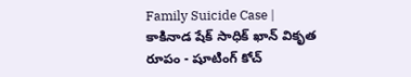Family Suicide Case | కాకినాడ షేక్ సాధిక్ ఖాన్ వికృత రూపం - షూటింగ్ కోచ్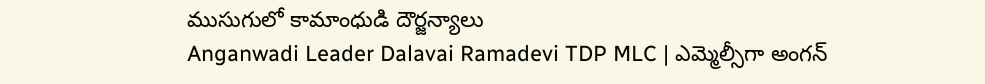ముసుగులో కామాంధుడి దౌర్జన్యాలు
Anganwadi Leader Dalavai Ramadevi TDP MLC | ఎమ్మెల్సీగా అంగన్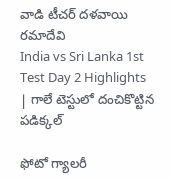వాడి టీచర్ దళవాయి రమాదేవి
India vs Sri Lanka 1st Test Day 2 Highlights | గాలే టెస్టులో దంచికొట్టిన పడిక్కల్

ఫోటో గ్యాలరీ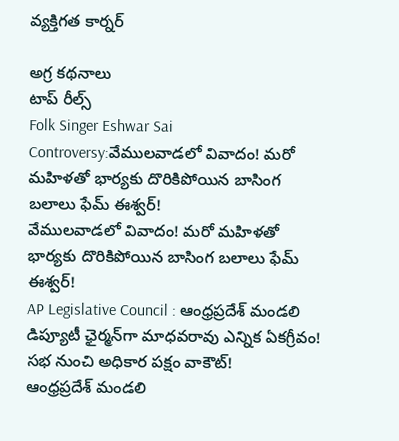వ్యక్తిగత కార్నర్

అగ్ర కథనాలు
టాప్ రీల్స్
Folk Singer Eshwar Sai Controversy:వేములవాడలో వివాదం! మరో మహిళతో భార్యకు దొరికిపోయిన బాసింగ బలాలు ఫేమ్‌ ఈశ్వర్‌!
వేములవాడలో వివాదం! మరో మహిళతో భార్యకు దొరికిపోయిన బాసింగ బలాలు ఫేమ్‌ ఈశ్వర్‌!
AP Legislative Council : ఆంధ్రప్రదేశ్‌ మండలి డిప్యూటీ ఛైర్మన్‌గా మాధవరావు ఎన్నిక ఏకగ్రీవం! సభ నుంచి అధికార పక్షం వాకౌట్‌!
ఆంధ్రప్రదేశ్‌ మండలి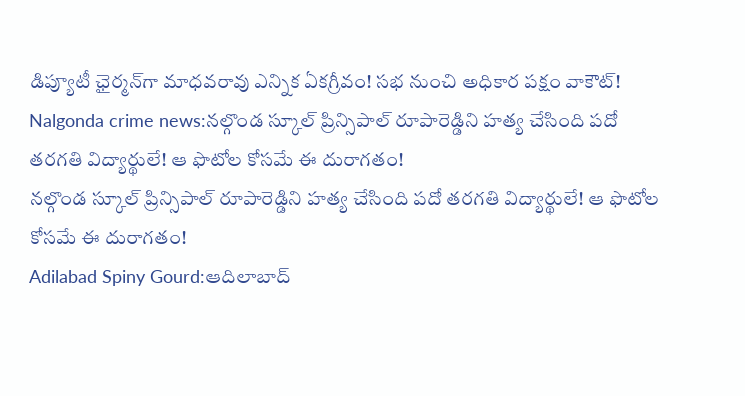డిప్యూటీ ఛైర్మన్‌గా మాధవరావు ఎన్నిక ఏకగ్రీవం! సభ నుంచి అధికార పక్షం వాకౌట్‌!
Nalgonda crime news:నల్గొండ స్కూల్ ప్రిన్సిపాల్ రూపారెడ్డిని హత్య చేసింది పదో తరగతి విద్యార్థులే! ఆ ఫొటోల కోసమే ఈ దురాగతం!
నల్గొండ స్కూల్ ప్రిన్సిపాల్ రూపారెడ్డిని హత్య చేసింది పదో తరగతి విద్యార్థులే! ఆ ఫొటోల కోసమే ఈ దురాగతం!
Adilabad Spiny Gourd:ఆదిలాబాద్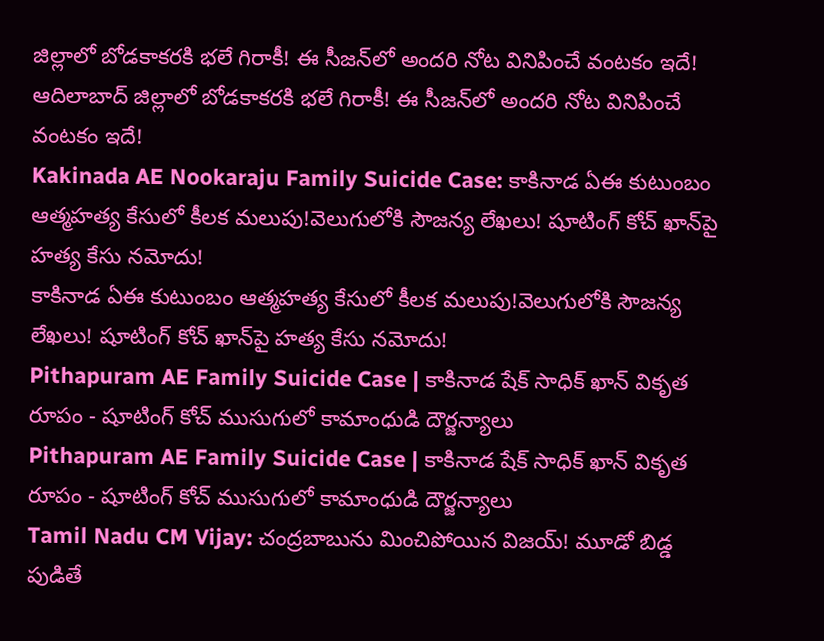జిల్లాలో బోడకాకరకి భలే గిరాకీ! ఈ సీజన్‌లో అందరి నోట వినిపించే వంటకం ఇదే!
ఆదిలాబాద్ జిల్లాలో బోడకాకరకి భలే గిరాకీ! ఈ సీజన్‌లో అందరి నోట వినిపించే వంటకం ఇదే!
Kakinada AE Nookaraju Family Suicide Case: కాకినాడ ఏఈ కుటుంబం ఆత్మహత్య కేసులో కీలక మలుపు!వెలుగులోకి సౌజన్య లేఖలు! షూటింగ్ కోచ్‌ ఖాన్‌పై హత్య కేసు నమోదు!
కాకినాడ ఏఈ కుటుంబం ఆత్మహత్య కేసులో కీలక మలుపు!వెలుగులోకి సౌజన్య లేఖలు! షూటింగ్ కోచ్‌ ఖాన్‌పై హత్య కేసు నమోదు!
Pithapuram AE Family Suicide Case | కాకినాడ షేక్ సాధిక్ ఖాన్ వికృత రూపం - షూటింగ్ కోచ్ ముసుగులో కామాంధుడి దౌర్జన్యాలు
Pithapuram AE Family Suicide Case | కాకినాడ షేక్ సాధిక్ ఖాన్ వికృత రూపం - షూటింగ్ కోచ్ ముసుగులో కామాంధుడి దౌర్జన్యాలు
Tamil Nadu CM Vijay: చంద్రబాబును మించిపోయిన విజయ్‌! మూడో బిడ్డ పుడితే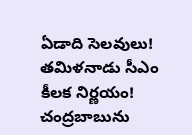ఏడాది సెలవులు! తమిళనాడు సీఎం కీలక నిర్ణయం!
చంద్రబాబును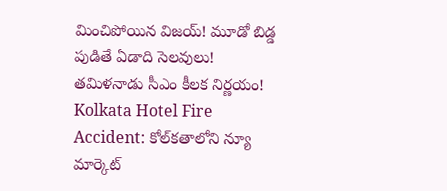మించిపోయిన విజయ్‌! మూడో బిడ్డ పుడితే ఏడాది సెలవులు! తమిళనాడు సీఎం కీలక నిర్ణయం!
Kolkata Hotel Fire Accident: కోల్‌కతాలోని న్యూ మార్కెట్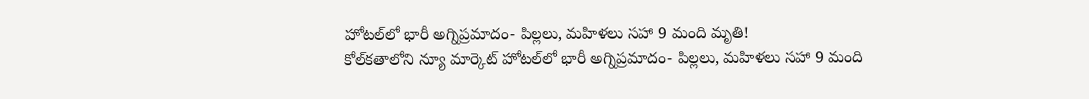హోటల్‌లో భారీ అగ్నిప్రమాదం- పిల్లలు, మహిళలు సహా 9 మంది మృతి!
కోల్‌కతాలోని న్యూ మార్కెట్ హోటల్‌లో భారీ అగ్నిప్రమాదం- పిల్లలు, మహిళలు సహా 9 మంది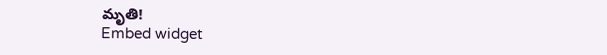మృతి!
Embed widget